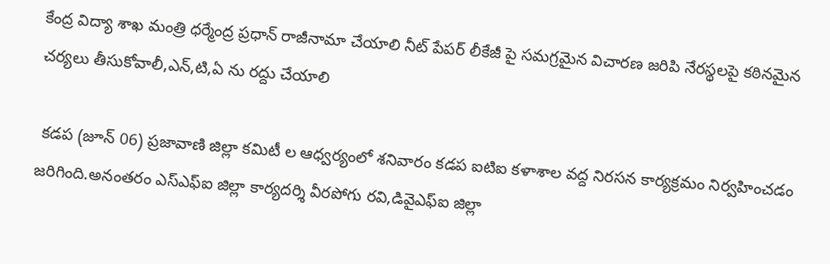కేంద్ర విద్యా శాఖ మంత్రి ధర్మేంద్ర ప్రధాన్ రాజీనామా చేయాలి నీట్ పేపర్ లీకేజీ పై సమగ్రమైన విచారణ జరిపి నేరస్థలపై కఠినమైన చర్యలు తీసుకోవాలీ,ఎన్,టి,ఏ ను రద్దు చేయాలి

 కడప (జూన్ 06) ప్రజావాణి జిల్లా కమిటీ ల ఆధ్వర్యంలో శనివారం కడప ఐటిఐ కళాశాల వద్ద నిరసన కార్యక్రమం నిర్వహించడం జరిగింది.అనంతరం ఎస్ఎఫ్ఐ జిల్లా కార్యదర్శి వీరపోగు రవి,డివైఎఫ్ఐ జిల్లా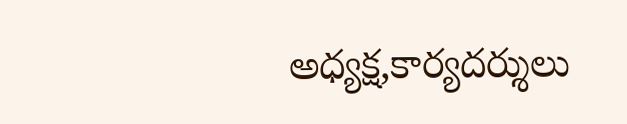అధ్యక్ష,కార్యదర్శులు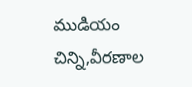ముడియం చిన్ని,వీరణాల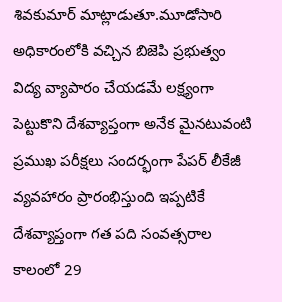శివకుమార్ మాట్లాడుతూ.మూడోసారి అధికారంలోకి వచ్చిన బిజెపి ప్రభుత్వం విద్య వ్యాపారం చేయడమే లక్ష్యంగా పెట్టుకొని దేశవ్యాప్తంగా అనేక మైనటువంటి ప్రముఖ పరీక్షలు సందర్భంగా పేపర్ లీకేజీ వ్యవహారం ప్రారంభిస్తుంది ఇప్పటికే దేశవ్యాప్తంగా గత పది సంవత్సరాల కాలంలో 29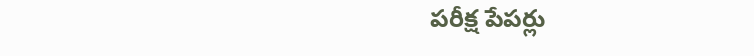పరీక్ష పేపర్లు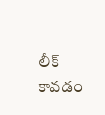లీక్ కావడం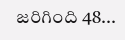జరిగింది 48...